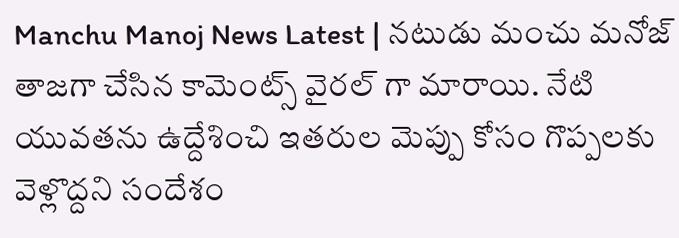Manchu Manoj News Latest | నటుడు మంచు మనోజ్ తాజగా చేసిన కామెంట్స్ వైరల్ గా మారాయి. నేటి యువతను ఉద్దేశించి ఇతరుల మెప్పు కోసం గొప్పలకు వెళ్లొద్దని సందేశం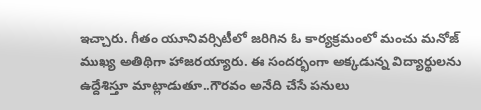ఇచ్చారు. గీతం యూనివర్సిటీలో జరిగిన ఓ కార్యక్రమంలో మంచు మనోజ్ ముఖ్య అతిథిగా హాజరయ్యారు. ఈ సందర్భంగా అక్కడున్న విద్యార్థులను ఉద్దేశిస్తూ మాట్లాడుతూ..గౌరవం అనేది చేసే పనులు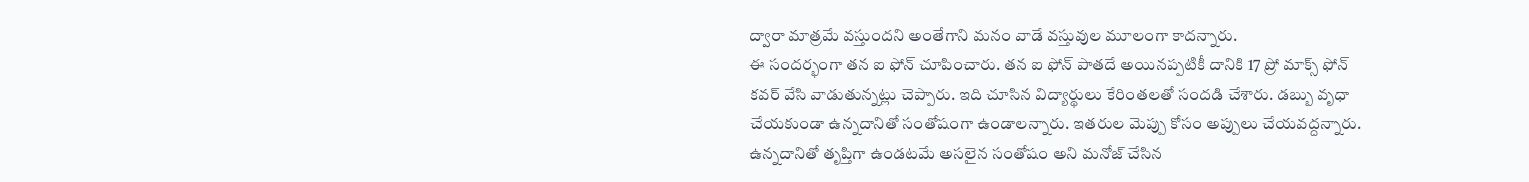ద్వారా మాత్రమే వస్తుందని అంతేగాని మనం వాడే వస్తువుల మూలంగా కాదన్నారు.
ఈ సందర్భంగా తన ఐ ఫోన్ చూపించారు. తన ఐ ఫోన్ పాతదే అయినప్పటికీ దానికి 17 ప్రో మాక్స్ ఫోన్ కవర్ వేసి వాడుతున్నట్లు చెప్పారు. ఇది చూసిన విద్యార్థులు కేరింతలతో సందడి చేశారు. డబ్బు వృధా చేయకుండా ఉన్నదానితో సంతోషంగా ఉండాలన్నారు. ఇతరుల మెప్పు కోసం అప్పులు చేయవద్దన్నారు. ఉన్నదానితో తృప్తిగా ఉండటమే అసలైన సంతోషం అని మనోజ్ చేసిన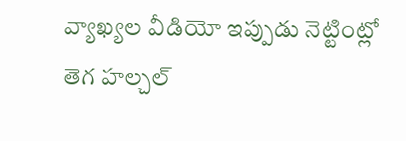వ్యాఖ్యల వీడియో ఇప్పుడు నెట్టింట్లో తెగ హల్చల్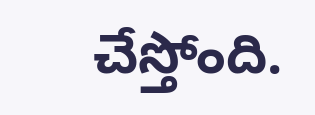చేస్తోంది.